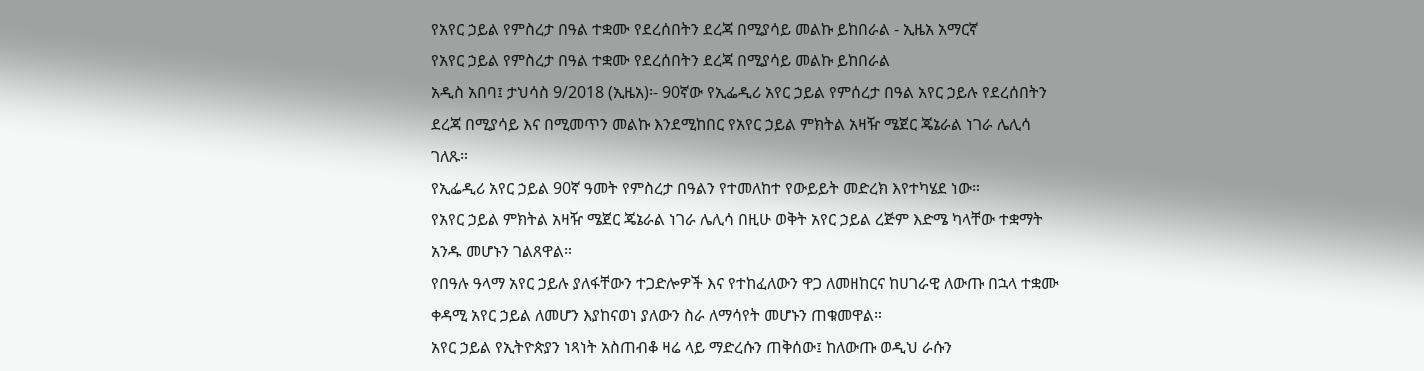የአየር ኃይል የምስረታ በዓል ተቋሙ የደረሰበትን ደረጃ በሚያሳይ መልኩ ይከበራል - ኢዜአ አማርኛ
የአየር ኃይል የምስረታ በዓል ተቋሙ የደረሰበትን ደረጃ በሚያሳይ መልኩ ይከበራል
አዲስ አበባ፤ ታህሳስ 9/2018 (ኢዜአ)፡- 90ኛው የኢፌዲሪ አየር ኃይል የምሰረታ በዓል አየር ኃይሉ የደረሰበትን ደረጃ በሚያሳይ እና በሚመጥን መልኩ እንደሚከበር የአየር ኃይል ምክትል አዛዥ ሜጀር ጄኔራል ነገራ ሌሊሳ ገለጹ።
የኢፌዲሪ አየር ኃይል 90ኛ ዓመት የምስረታ በዓልን የተመለከተ የውይይት መድረክ እየተካሄደ ነው።
የአየር ኃይል ምክትል አዛዥ ሜጀር ጄኔራል ነገራ ሌሊሳ በዚሁ ወቅት አየር ኃይል ረጅም እድሜ ካላቸው ተቋማት አንዱ መሆኑን ገልጸዋል።
የበዓሉ ዓላማ አየር ኃይሉ ያለፋቸውን ተጋድሎዎች እና የተከፈለውን ዋጋ ለመዘከርና ከሀገራዊ ለውጡ በኋላ ተቋሙ ቀዳሚ አየር ኃይል ለመሆን እያከናወነ ያለውን ስራ ለማሳየት መሆኑን ጠቁመዋል።
አየር ኃይል የኢትዮጵያን ነጻነት አስጠብቆ ዛሬ ላይ ማድረሱን ጠቅሰው፤ ከለውጡ ወዲህ ራሱን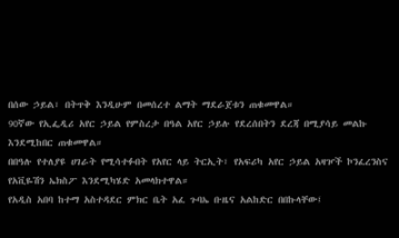በሰው ኃይል፣ በትጥቅ እንዲሁም በመሰረተ ልማት ማደራጀቱን ጠቁመዋል።
90ኛው የኢፌዲሪ አየር ኃይል የምስረታ በዓል አየር ኃይሉ የደረሰበትን ደረጃ በሚያሳይ መልኩ እንደሚከበር ጠቁመዋል።
በበዓሉ የተለያዩ ሀገራት የሚሳተፉበት የአየር ላይ ትርኢት፣ የአፍሪካ አየር ኃይል አዛዦች ኮንፈረንስና የአቪዬሽን ኤክስፖ እንደሚካሄድ አመላክተዋል።
የአዲስ አበባ ከተማ አስተዳደር ምክር ቤት አፈ ጉባኤ ቡዜና አልከድር በበኩላቸው፤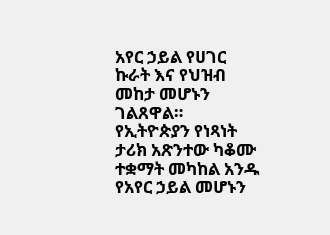አየር ኃይል የሀገር ኩራት እና የህዝብ መከታ መሆኑን ገልጸዋል።
የኢትዮጵያን የነጻነት ታሪክ አጽንተው ካቆሙ ተቋማት መካከል አንዱ የአየር ኃይል መሆኑን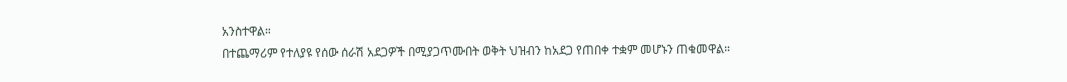አንስተዋል።
በተጨማሪም የተለያዩ የሰው ሰራሽ አደጋዎች በሚያጋጥሙበት ወቅት ህዝብን ከአደጋ የጠበቀ ተቋም መሆኑን ጠቁመዋል።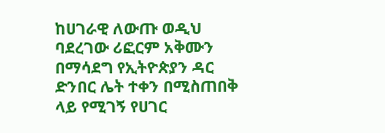ከሀገራዊ ለውጡ ወዲህ ባደረገው ሪፎርም አቅሙን በማሳደግ የኢትዮጵያን ዳር ድንበር ሌት ተቀን በሚስጠበቅ ላይ የሚገኝ የሀገር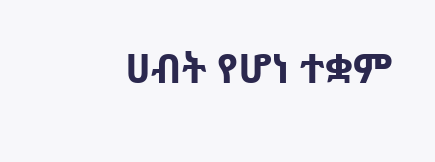ሀብት የሆነ ተቋም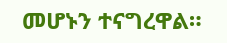መሆኑን ተናግረዋል።